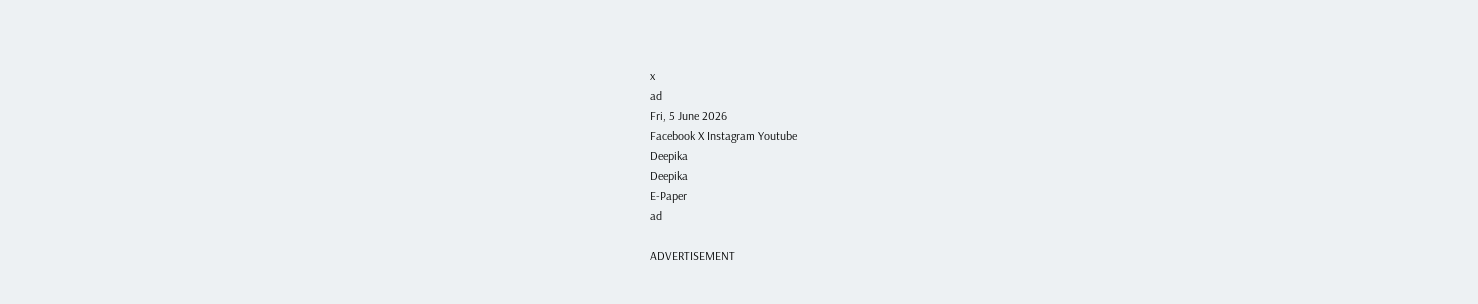x
ad
Fri, 5 June 2026
Facebook X Instagram Youtube
Deepika
Deepika
E-Paper
ad

ADVERTISEMENT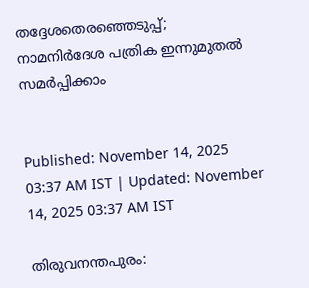തദ്ദേശതെരഞ്ഞെടുപ്പ്; നാമനിർദേശ പത്രിക ഇന്നുമുതൽ സമർപ്പിക്കാം


Published: November 14, 2025 03:37 AM IST | Updated: November 14, 2025 03:37 AM IST

തിരുവനന്തപുരം: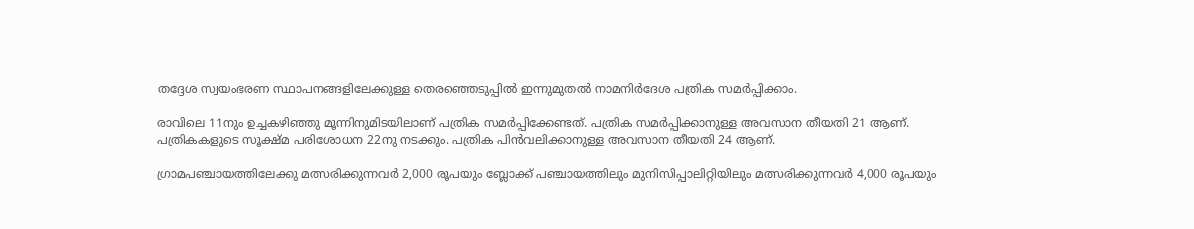തദ്ദേശ സ്വയംഭരണ സ്ഥാപനങ്ങളിലേക്കുള്ള തെരഞ്ഞെടുപ്പിൽ ഇന്നുമുതൽ നാമനിർദേശ പത്രിക സമർപ്പിക്കാം.

രാവിലെ 11നും ഉച്ചകഴിഞ്ഞു മൂന്നിനുമിടയിലാണ് പത്രിക സമർപ്പിക്കേണ്ടത്. പത്രിക സമർപ്പിക്കാനുള്ള അവസാന തീയതി 21 ആണ്. പത്രികകളുടെ സൂക്ഷ്മ പരിശോധന 22നു നടക്കും. പത്രിക പിൻവലിക്കാനുള്ള അവസാന തീയതി 24 ആണ്.

ഗ്രാമപഞ്ചായത്തിലേക്കു മത്സരിക്കുന്നവർ 2,000 രൂപയും ബ്ലോക്ക് പഞ്ചായത്തിലും മുനിസിപ്പാലിറ്റിയിലും മത്സരിക്കുന്നവർ 4,000 രൂപയും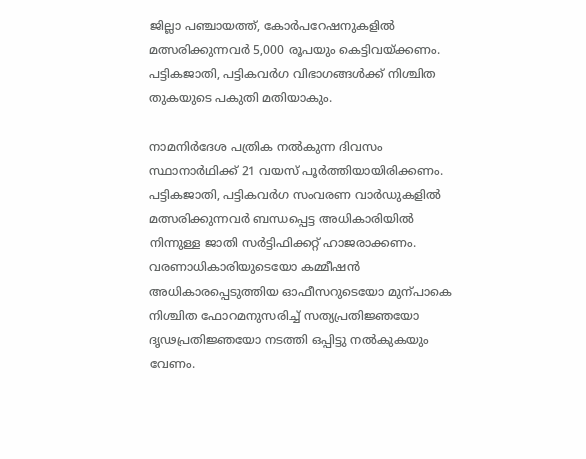ജില്ലാ പഞ്ചായത്ത്, കോർപറേഷനുകളിൽ മത്സരിക്കുന്നവർ 5,000 രൂപയും കെട്ടിവയ്ക്കണം. പട്ടികജാതി, പട്ടികവർഗ വിഭാഗങ്ങൾക്ക് നിശ്ചിത തുകയുടെ പകുതി മതിയാകും.

നാമനിർദേശ പത്രിക നൽകുന്ന ദിവസം സ്ഥാനാർഥിക്ക് 21 വയസ് പൂർത്തിയായിരിക്കണം. പട്ടികജാതി, പട്ടികവർഗ സംവരണ വാർഡുകളിൽ മത്സരിക്കുന്നവർ ബന്ധപ്പെട്ട അധികാരിയിൽ നിന്നുള്ള ജാതി സർട്ടിഫിക്കറ്റ് ഹാജരാക്കണം. വരണാധികാരിയുടെയോ കമ്മീഷൻ അധികാരപ്പെടുത്തിയ ഓഫീസറുടെയോ മുന്പാകെ നിശ്ചിത ഫോറമനുസരിച്ച് സത്യപ്രതിജ്ഞയോ ദൃഢപ്രതിജ്ഞയോ നടത്തി ഒപ്പിട്ടു നൽകുകയും വേണം.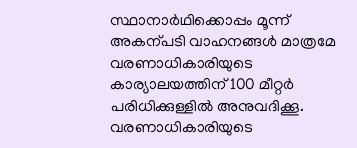സ്ഥാനാർഥിക്കൊപ്പം മൂന്ന് അകന്പടി വാഹനങ്ങൾ മാത്രമേ വരണാധികാരിയുടെ കാര്യാലയത്തിന് 100 മീറ്റർ പരിധിക്കുള്ളിൽ അനുവദിക്കൂ. വരണാധികാരിയുടെ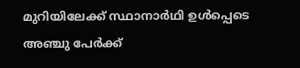മുറിയിലേക്ക് സ്ഥാനാർഥി ഉൾപ്പെടെ അഞ്ചു പേർക്ക്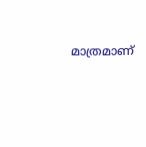മാത്രമാണ്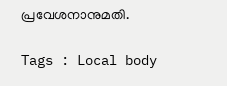പ്രവേശനാനുമതി.

Tags : Local body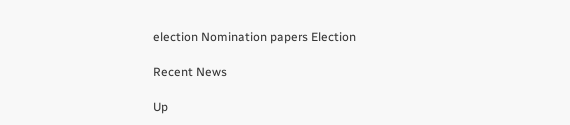election Nomination papers Election

Recent News

Up